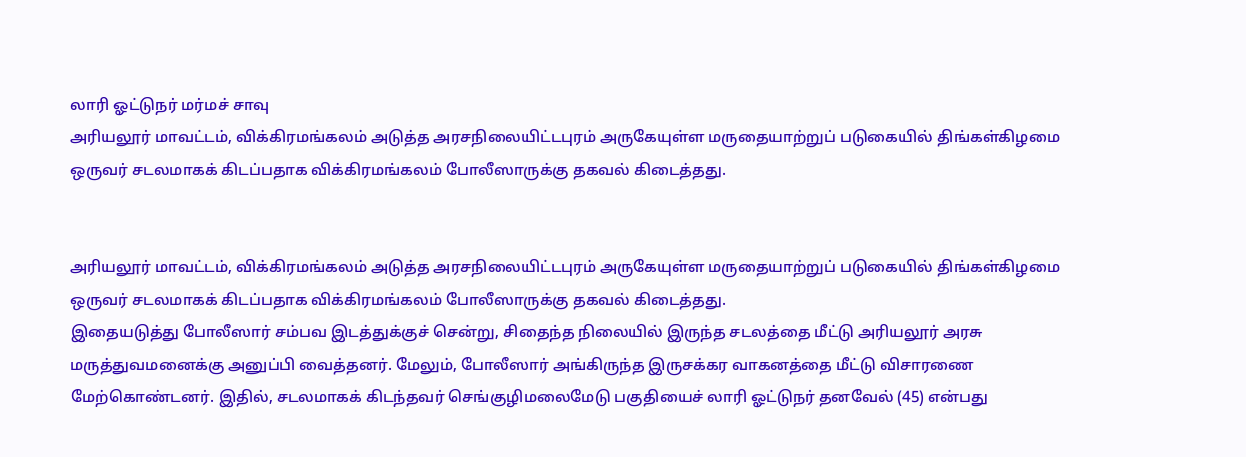லாரி ஓட்டுநர் மர்மச் சாவு
அரியலூர் மாவட்டம், விக்கிரமங்கலம் அடுத்த அரசநிலையிட்டபுரம் அருகேயுள்ள மருதையாற்றுப் படுகையில் திங்கள்கிழமை ஒருவர் சடலமாகக் கிடப்பதாக விக்கிரமங்கலம் போலீஸாருக்கு தகவல் கிடைத்தது.


அரியலூர் மாவட்டம், விக்கிரமங்கலம் அடுத்த அரசநிலையிட்டபுரம் அருகேயுள்ள மருதையாற்றுப் படுகையில் திங்கள்கிழமை ஒருவர் சடலமாகக் கிடப்பதாக விக்கிரமங்கலம் போலீஸாருக்கு தகவல் கிடைத்தது.
இதையடுத்து போலீஸார் சம்பவ இடத்துக்குச் சென்று, சிதைந்த நிலையில் இருந்த சடலத்தை மீட்டு அரியலூர் அரசு மருத்துவமனைக்கு அனுப்பி வைத்தனர். மேலும், போலீஸார் அங்கிருந்த இருசக்கர வாகனத்தை மீட்டு விசாரணை மேற்கொண்டனர். இதில், சடலமாகக் கிடந்தவர் செங்குழிமலைமேடு பகுதியைச் லாரி ஓட்டுநர் தனவேல் (45) என்பது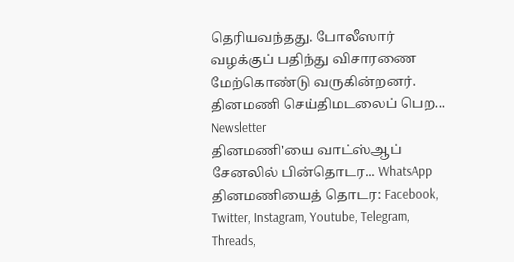தெரியவந்தது. போலீஸார் வழக்குப் பதிந்து விசாரணை மேற்கொண்டு வருகின்றனர்.
தினமணி செய்திமடலைப் பெற... Newsletter
தினமணி'யை வாட்ஸ்ஆப் சேனலில் பின்தொடர... WhatsApp
தினமணியைத் தொடர: Facebook, Twitter, Instagram, Youtube, Telegram, Threads,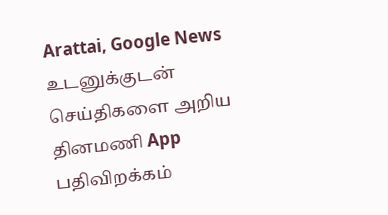Arattai, Google News
உடனுக்குடன் செய்திகளை அறிய தினமணி App பதிவிறக்கம்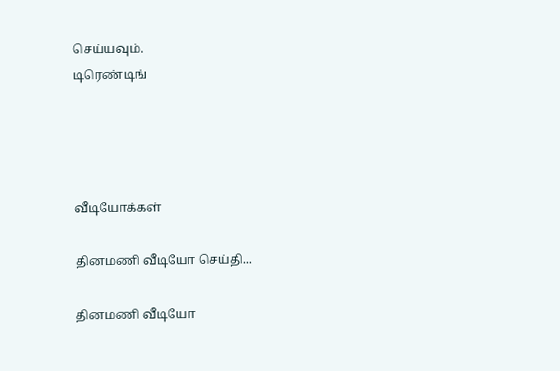செய்யவும்.
டிரெண்டிங்




வீடியோக்கள்

தினமணி வீடியோ செய்தி...

தினமணி வீடியோ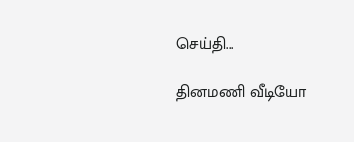செய்தி...

தினமணி வீடியோ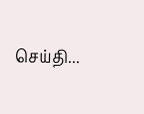செய்தி...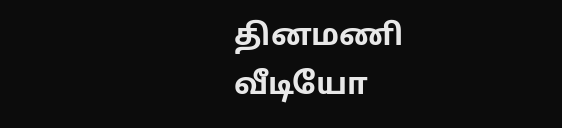தினமணி வீடியோ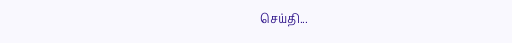செய்தி...